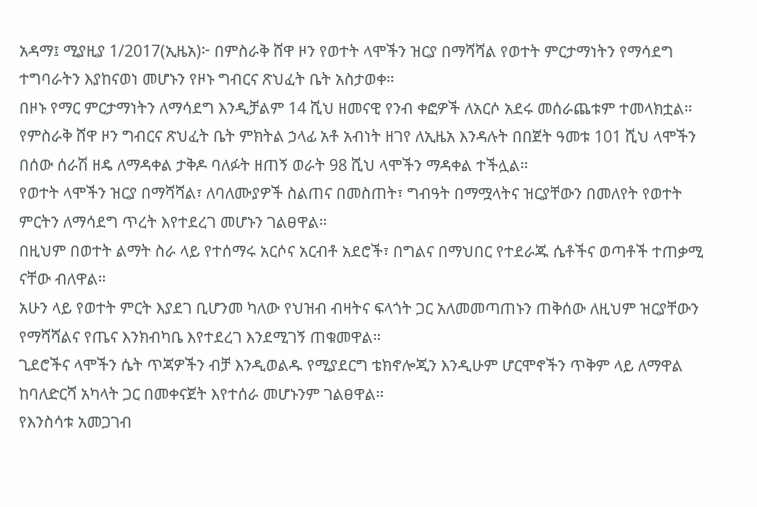አዳማ፤ ሚያዚያ 1/2017(ኢዜአ)፦ በምስራቅ ሸዋ ዞን የወተት ላሞችን ዝርያ በማሻሻል የወተት ምርታማነትን የማሳደግ ተግባራትን እያከናወነ መሆኑን የዞኑ ግብርና ጽህፈት ቤት አስታወቀ።
በዞኑ የማር ምርታማነትን ለማሳደግ እንዲቻልም 14 ሺህ ዘመናዊ የንብ ቀፎዎች ለአርሶ አደሩ መሰራጨቱም ተመላክቷል።
የምስራቅ ሸዋ ዞን ግብርና ጽህፈት ቤት ምክትል ኃላፊ አቶ አብነት ዘገየ ለኢዜአ እንዳሉት በበጀት ዓመቱ 101 ሺህ ላሞችን በሰው ሰራሽ ዘዴ ለማዳቀል ታቅዶ ባለፉት ዘጠኝ ወራት 98 ሺህ ላሞችን ማዳቀል ተችሏል።
የወተት ላሞችን ዝርያ በማሻሻል፣ ለባለሙያዎች ስልጠና በመስጠት፣ ግብዓት በማሟላትና ዝርያቸውን በመለየት የወተት ምርትን ለማሳደግ ጥረት እየተደረገ መሆኑን ገልፀዋል።
በዚህም በወተት ልማት ስራ ላይ የተሰማሩ አርሶና አርብቶ አደሮች፣ በግልና በማህበር የተደራጁ ሴቶችና ወጣቶች ተጠቃሚ ናቸው ብለዋል።
አሁን ላይ የወተት ምርት እያደገ ቢሆንመ ካለው የህዝብ ብዛትና ፍላጎት ጋር አለመመጣጠኑን ጠቅሰው ለዚህም ዝርያቸውን የማሻሻልና የጤና እንክብካቤ እየተደረገ እንደሚገኝ ጠቁመዋል።
ጊደሮችና ላሞችን ሴት ጥጃዎችን ብቻ እንዲወልዱ የሚያደርግ ቴክኖሎጂን እንዲሁም ሆርሞኖችን ጥቅም ላይ ለማዋል ከባለድርሻ አካላት ጋር በመቀናጀት እየተሰራ መሆኑንም ገልፀዋል።
የእንስሳቱ አመጋገብ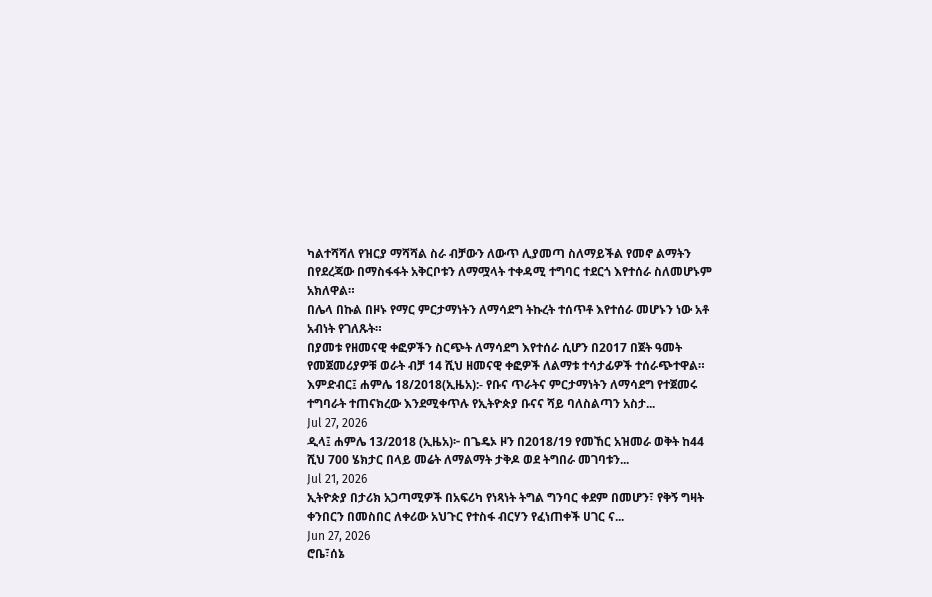ካልተሻሻለ የዝርያ ማሻሻል ስራ ብቻውን ለውጥ ሊያመጣ ስለማይችል የመኖ ልማትን በየደረጃው በማስፋፋት አቅርቦቱን ለማሟላት ተቀዳሚ ተግባር ተደርጎ እየተሰራ ስለመሆኑም አክለዋል።
በሌላ በኩል በዞኑ የማር ምርታማነትን ለማሳደግ ትኩረት ተሰጥቶ እየተሰራ መሆኑን ነው አቶ አብነት የገለጹት።
በያመቱ የዘመናዊ ቀፎዎችን ስርጭት ለማሳደግ እየተሰራ ሲሆን በ2017 በጀት ዓመት የመጀመሪያዎቹ ወራት ብቻ 14 ሺህ ዘመናዊ ቀፎዎች ለልማቱ ተሳታፊዎች ተሰራጭተዋል።
እምድብር፤ ሐምሌ 18/2018(ኢዜአ):- የቡና ጥራትና ምርታማነትን ለማሳደግ የተጀመሩ ተግባራት ተጠናክረው እንደሚቀጥሉ የኢትዮጵያ ቡናና ሻይ ባለስልጣን አስታ...
Jul 27, 2026
ዲላ፤ ሐምሌ 13/2018 (ኢዜአ)፦ በጌዴኦ ዞን በ2018/19 የመኸር አዝመራ ወቅት ከ44 ሺህ 700 ሄክታር በላይ መሬት ለማልማት ታቅዶ ወደ ትግበራ መገባቱን...
Jul 21, 2026
ኢትዮጵያ በታሪክ አጋጣሚዎች በአፍሪካ የነጻነት ትግል ግንባር ቀደም በመሆን፣ የቅኝ ግዛት ቀንበርን በመስበር ለቀሪው አህጉር የተስፋ ብርሃን የፈነጠቀች ሀገር ና...
Jun 27, 2026
ሮቤ፣ሰኔ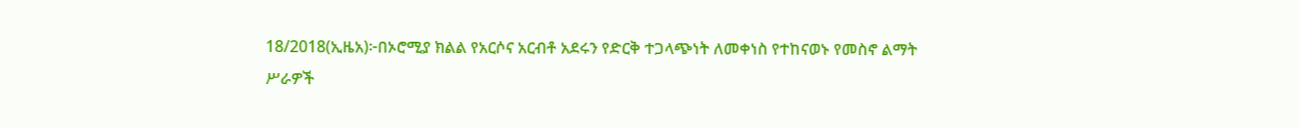18/2018(ኢዜአ)፦በኦሮሚያ ክልል የአርሶና አርብቶ አደሩን የድርቅ ተጋላጭነት ለመቀነስ የተከናወኑ የመስኖ ልማት ሥራዎች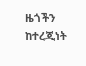ዜጎችን ከተረጂነት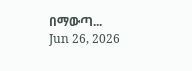በማውጣ...
Jun 26, 2026